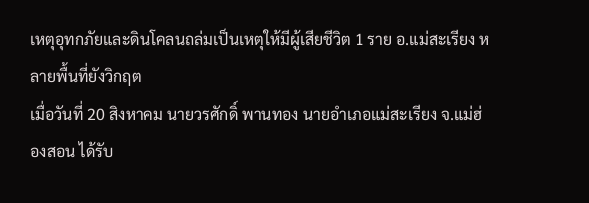เหตุอุทกภัยและดินโคลนถล่มเป็นเหตุให้มีผู้เสียชีวิต 1 ราย อ.แม่สะเรียง หลายพื้นที่ยังวิกฤต
เมื่อวันที่ 20 สิงหาคม นายวรศักดิ์ พานทอง นายอำเภอแม่สะเรียง จ.แม่ฮ่องสอน ได้รับ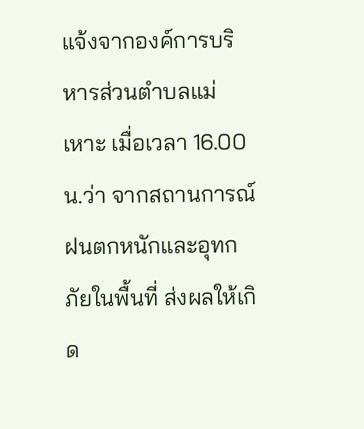แจ้งจากองค์การบริหารส่วนตำบลแม่เหาะ เมื่อเวลา 16.00 น.ว่า จากสถานการณ์ฝนตกหนักและอุทกภัยในพื้นที่ ส่งผลให้เกิด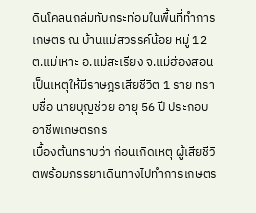ดินโคลนถล่มทับกระท่อมในพื้นที่ทำการเกษตร ณ บ้านแม่สวรรค์น้อย หมู่ 12 ต.แม่เหาะ อ.แม่สะเรียง จ.แม่ฮ่องสอน เป็นเหตุให้มีราษฎรเสียชีวิต 1 ราย ทราบชื่อ นายบุญช่วย อายุ 56 ปี ประกอบอาชีพเกษตรกร
เบื้องต้นทราบว่า ก่อนเกิดเหตุ ผู้เสียชีวิตพร้อมภรรยาเดินทางไปทำการเกษตร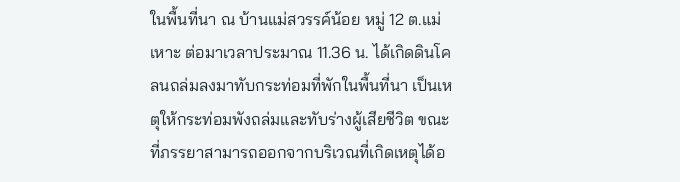ในพื้นที่นา ณ บ้านแม่สวรรค์น้อย หมู่ 12 ต.แม่เหาะ ต่อมาเวลาประมาณ 11.36 น. ได้เกิดดินโคลนถล่มลงมาทับกระท่อมที่พักในพื้นที่นา เป็นเหตุให้กระท่อมพังถล่มและทับร่างผู้เสียชีวิต ขณะที่ภรรยาสามารถออกจากบริเวณที่เกิดเหตุได้อ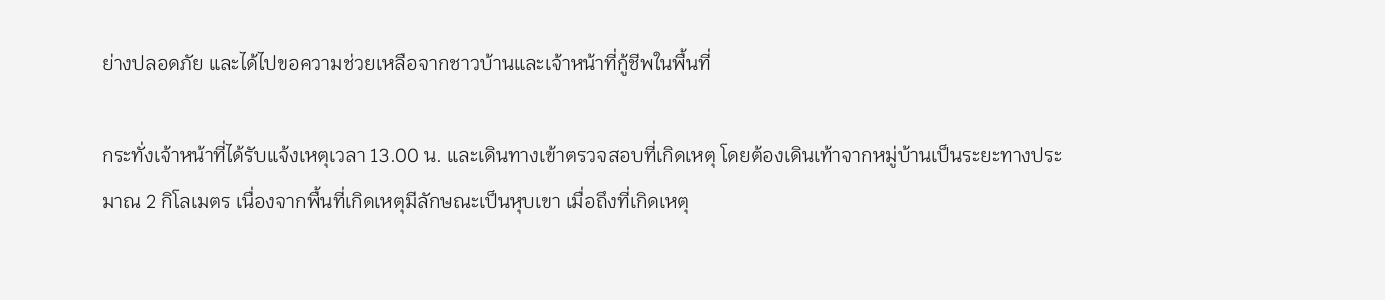ย่างปลอดภัย และได้ไปขอความช่วยเหลือจากชาวบ้านและเจ้าหน้าที่กู้ชีพในพื้นที่

กระทั่งเจ้าหน้าที่ได้รับแจ้งเหตุเวลา 13.00 น. และเดินทางเข้าตรวจสอบที่เกิดเหตุ โดยต้องเดินเท้าจากหมู่บ้านเป็นระยะทางประมาณ 2 กิโลเมตร เนื่องจากพื้นที่เกิดเหตุมีลักษณะเป็นหุบเขา เมื่อถึงที่เกิดเหตุ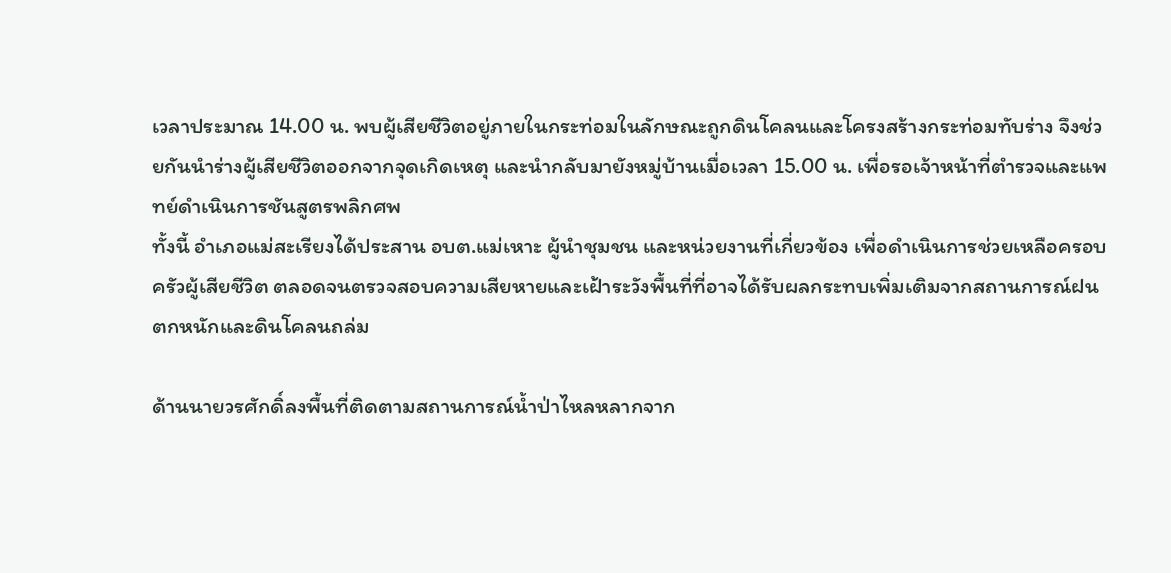เวลาประมาณ 14.00 น. พบผู้เสียชีวิตอยู่ภายในกระท่อมในลักษณะถูกดินโคลนและโครงสร้างกระท่อมทับร่าง จึงช่วยกันนำร่างผู้เสียชีวิตออกจากจุดเกิดเหตุ และนำกลับมายังหมู่บ้านเมื่อเวลา 15.00 น. เพื่อรอเจ้าหน้าที่ตำรวจและแพทย์ดำเนินการชันสูตรพลิกศพ
ทั้งนี้ อำเภอแม่สะเรียงได้ประสาน อบต.แม่เหาะ ผู้นำชุมชน และหน่วยงานที่เกี่ยวข้อง เพื่อดำเนินการช่วยเหลือครอบครัวผู้เสียชีวิต ตลอดจนตรวจสอบความเสียหายและเฝ้าระวังพื้นที่ที่อาจได้รับผลกระทบเพิ่มเติมจากสถานการณ์ฝนตกหนักและดินโคลนถล่ม

ด้านนายวรศักดิ์ลงพื้นที่ติดตามสถานการณ์น้ำป่าไหลหลากจาก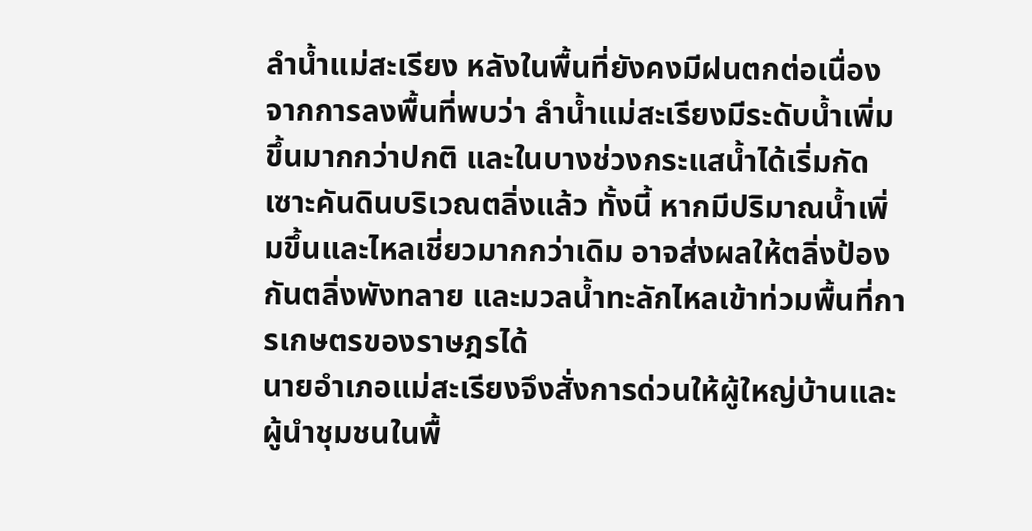ลำน้ำแม่สะเรียง หลังในพื้นที่ยังคงมีฝนตกต่อเนื่อง จากการลงพื้นที่พบว่า ลำน้ำแม่สะเรียงมีระดับน้ำเพิ่มขึ้นมากกว่าปกติ และในบางช่วงกระแสน้ำได้เริ่มกัดเซาะคันดินบริเวณตลิ่งแล้ว ทั้งนี้ หากมีปริมาณน้ำเพิ่มขึ้นและไหลเชี่ยวมากกว่าเดิม อาจส่งผลให้ตลิ่งป้องกันตลิ่งพังทลาย และมวลน้ำทะลักไหลเข้าท่วมพื้นที่การเกษตรของราษฎรได้
นายอำเภอแม่สะเรียงจึงสั่งการด่วนให้ผู้ใหญ่บ้านและผู้นำชุมชนในพื้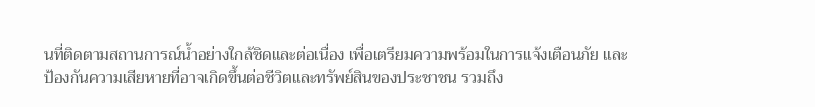นที่ติดตามสถานการณ์น้ำอย่างใกล้ชิดและต่อเนื่อง เพื่อเตรียมความพร้อมในการแจ้งเตือนภัย และป้องกันความเสียหายที่อาจเกิดขึ้นต่อชีวิตและทรัพย์สินของประชาชน รวมถึง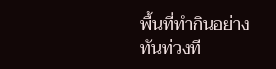พื้นที่ทำกินอย่างทันท่วงที